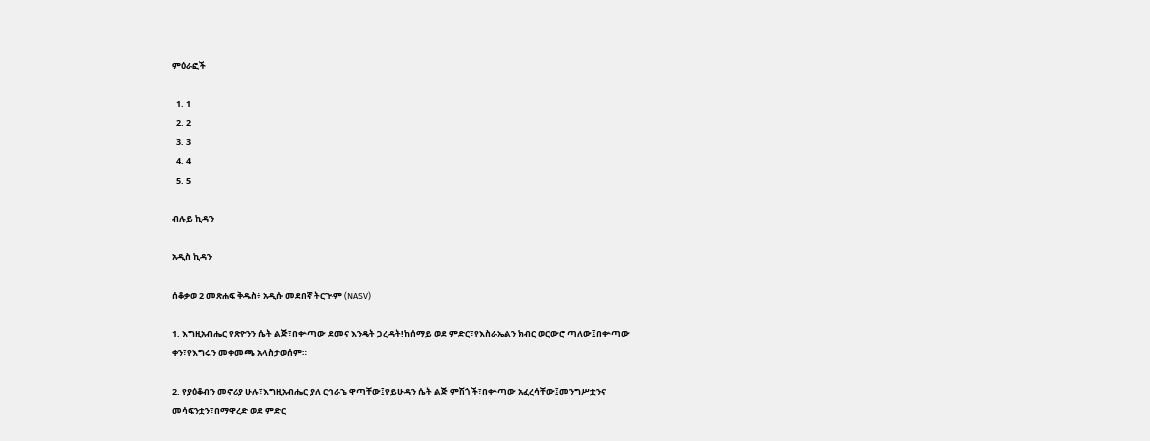ምዕራፎች

  1. 1
  2. 2
  3. 3
  4. 4
  5. 5

ብሉይ ኪዳን

አዲስ ኪዳን

ሰቆቃወ 2 መጽሐፍ ቅዱስ፥ አዲሱ መደበኛ ትርጒም (NASV)

1. እግዚአብሔር የጽዮንን ሴት ልጅ፣በቍጣው ደመና እንዴት ጋረዳት!ከሰማይ ወደ ምድር፣የእስራኤልን ክብር ወርውሮ ጣለው፤በቍጣው ቀን፣የእግሩን መቀመጫ አላስታወሰም።

2. የያዕቆብን መኖሪያ ሁሉ፣እግዚአብሔር ያለ ርኅራኄ ዋጣቸው፤የይሁዳን ሴት ልጅ ምሽጎች፣በቍጣው አፈረሳቸው፤መንግሥቷንና መሳፍንቷን፣በማዋረድ ወደ ምድር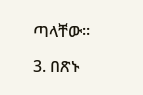ጣላቸው።

3. በጽኑ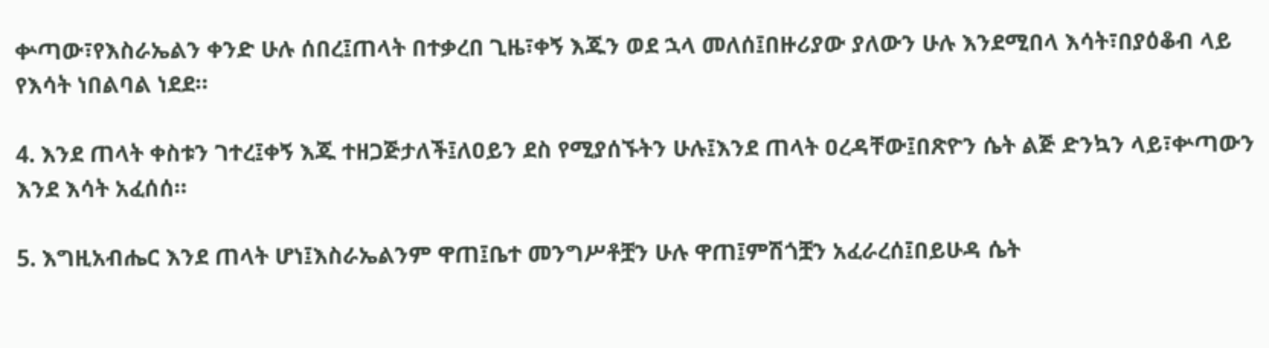ቍጣው፣የእስራኤልን ቀንድ ሁሉ ሰበረ፤ጠላት በተቃረበ ጊዜ፣ቀኝ እጁን ወደ ኋላ መለሰ፤በዙሪያው ያለውን ሁሉ እንደሚበላ እሳት፣በያዕቆብ ላይ የእሳት ነበልባል ነደደ።

4. እንደ ጠላት ቀስቱን ገተረ፤ቀኝ እጁ ተዘጋጅታለች፤ለዐይን ደስ የሚያሰኙትን ሁሉ፤እንደ ጠላት ዐረዳቸው፤በጽዮን ሴት ልጅ ድንኳን ላይ፣ቍጣውን እንደ እሳት አፈሰሰ።

5. እግዚአብሔር እንደ ጠላት ሆነ፤እስራኤልንም ዋጠ፤ቤተ መንግሥቶቿን ሁሉ ዋጠ፤ምሽጎቿን አፈራረሰ፤በይሁዳ ሴት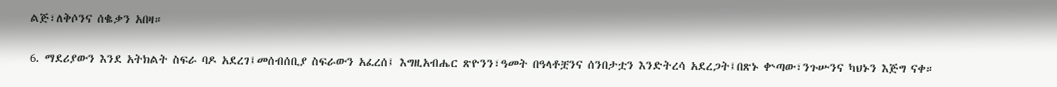ልጅ፣ለቅሶንና ሰቈቃን አበዛ።

6. ማደሪያውን እንደ አትክልት ስፍራ ባዶ አደረገ፤መሰብሰቢያ ስፍራውን አፈረሰ፤ እግዚአብሔር ጽዮንን፣ዓመት በዓላቶቿንና ሰንበታቷን እንድትረሳ አደረጋት፤በጽኑ ቍጣው፣ንጉሡንና ካህኑን እጅግ ናቀ።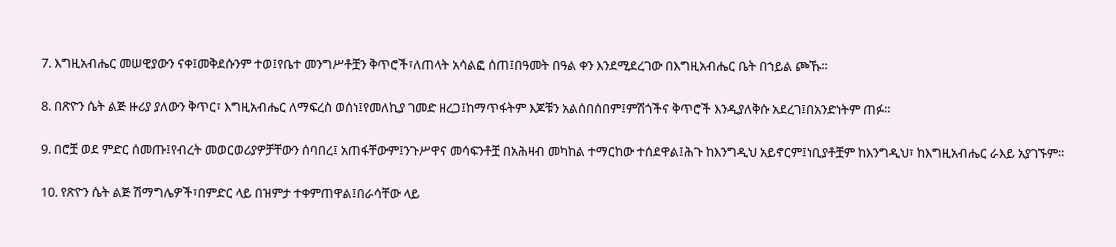7. እግዚአብሔር መሠዊያውን ናቀ፤መቅደሱንም ተወ፤የቤተ መንግሥቶቿን ቅጥሮች፣ለጠላት አሳልፎ ሰጠ፤በዓመት በዓል ቀን እንደሚደረገው በእግዚአብሔር ቤት በኀይል ጮኹ።

8. በጽዮን ሴት ልጅ ዙሪያ ያለውን ቅጥር፣ እግዚአብሔር ለማፍረስ ወሰነ፤የመለኪያ ገመድ ዘረጋ፤ከማጥፋትም እጆቹን አልሰበሰበም፤ምሽጎችና ቅጥሮች እንዲያለቅሱ አደረገ፤በአንድነትም ጠፉ።

9. በሮቿ ወደ ምድር ሰመጡ፤የብረት መወርወሪያዎቻቸውን ሰባበረ፤ አጠፋቸውም፤ንጉሥዋና መሳፍንቶቿ በአሕዛብ መካከል ተማርከው ተሰደዋል፤ሕጉ ከእንግዲህ አይኖርም፤ነቢያቶቿም ከእንግዲህ፣ ከእግዚአብሔር ራእይ አያገኙም።

10. የጽዮን ሴት ልጅ ሽማግሌዎች፣በምድር ላይ በዝምታ ተቀምጠዋል፤በራሳቸው ላይ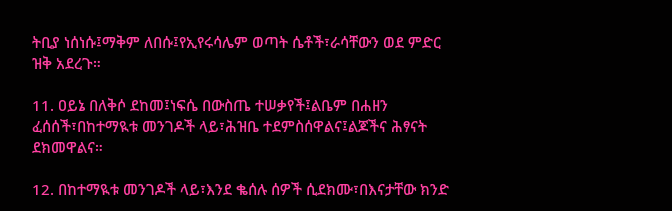ትቢያ ነሰነሱ፤ማቅም ለበሱ፤የኢየሩሳሌም ወጣት ሴቶች፣ራሳቸውን ወደ ምድር ዝቅ አደረጉ።

11. ዐይኔ በለቅሶ ደከመ፤ነፍሴ በውስጤ ተሠቃየች፤ልቤም በሐዘን ፈሰሰች፣በከተማዪቱ መንገዶች ላይ፣ሕዝቤ ተደምስሰዋልና፤ልጆችና ሕፃናት ደክመዋልና።

12. በከተማዪቱ መንገዶች ላይ፣እንደ ቈሰሉ ሰዎች ሲደክሙ፣በእናታቸው ክንድ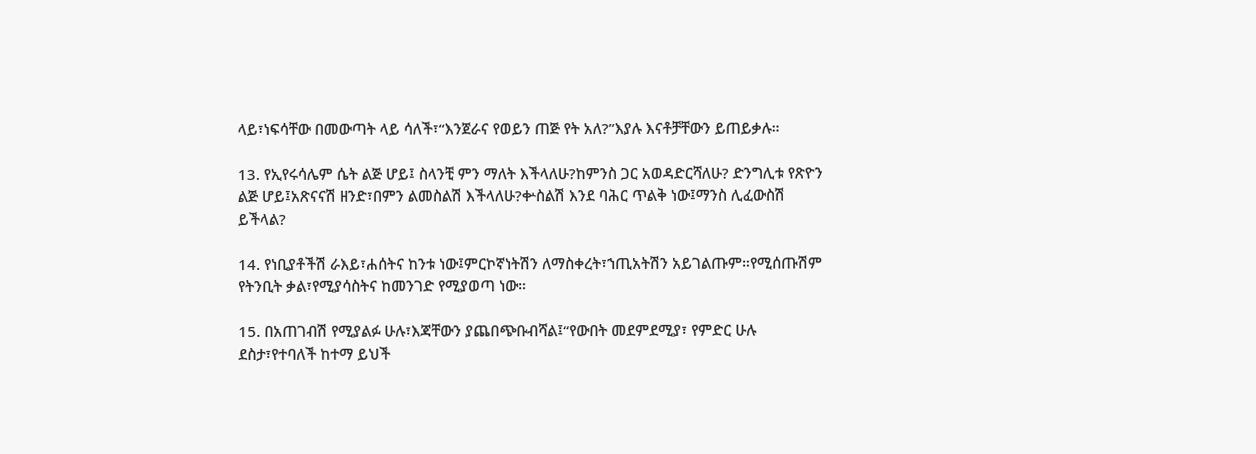ላይ፣ነፍሳቸው በመውጣት ላይ ሳለች፣“እንጀራና የወይን ጠጅ የት አለ?”እያሉ እናቶቻቸውን ይጠይቃሉ።

13. የኢየሩሳሌም ሴት ልጅ ሆይ፤ ስላንቺ ምን ማለት እችላለሁ?ከምንስ ጋር አወዳድርሻለሁ? ድንግሊቱ የጽዮን ልጅ ሆይ፤አጽናናሽ ዘንድ፣በምን ልመስልሽ እችላለሁ?ቍስልሽ እንደ ባሕር ጥልቅ ነው፤ማንስ ሊፈውስሽ ይችላል?

14. የነቢያቶችሽ ራእይ፣ሐሰትና ከንቱ ነው፤ምርኮኛነትሽን ለማስቀረት፣ኀጢአትሽን አይገልጡም።የሚሰጡሽም የትንቢት ቃል፣የሚያሳስትና ከመንገድ የሚያወጣ ነው።

15. በአጠገብሽ የሚያልፉ ሁሉ፣እጃቸውን ያጨበጭቡብሻል፤“የውበት መደምደሚያ፣ የምድር ሁሉ ደስታ፣የተባለች ከተማ ይህች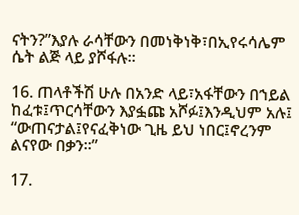ናትን?”እያሉ ራሳቸውን በመነቅነቅ፣በኢየሩሳሌም ሴት ልጅ ላይ ያሾፋሉ።

16. ጠላቶችሽ ሁሉ በአንድ ላይ፣አፋቸውን በኀይል ከፈቱ፤ጥርሳቸውን እያፏጩ አሾፉ፤እንዲህም አሉ፤ “ውጠናታል፤የናፈቅነው ጊዜ ይህ ነበር፤ኖረንም ልናየው በቃን።”

17.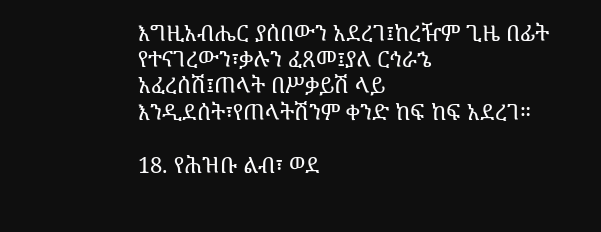እግዚአብሔር ያሰበውን አደረገ፤ከረዥም ጊዜ በፊት የተናገረውን፣ቃሉን ፈጸመ፤ያለ ርኅራኄ አፈረሰሽ፤ጠላት በሥቃይሽ ላይ እንዲደሰት፣የጠላትሽንም ቀንድ ከፍ ከፍ አደረገ።

18. የሕዝቡ ልብ፣ ወደ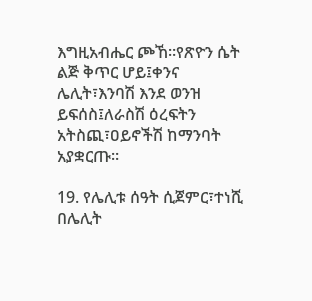እግዚአብሔር ጮኸ።የጽዮን ሴት ልጅ ቅጥር ሆይ፤ቀንና ሌሊት፣እንባሽ እንደ ወንዝ ይፍሰስ፤ለራስሽ ዕረፍትን አትስጪ፣ዐይኖችሽ ከማንባት አያቋርጡ።

19. የሌሊቱ ሰዓት ሲጀምር፣ተነሺ በሌሊት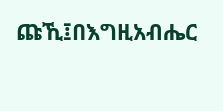ጩኺ፤በእግዚአብሔር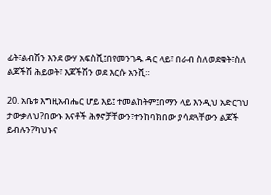ፊት፣ልብሽን እንደ ውሃ አፍስሺ፤በየመንገዱ ዳር ላይ፣ በራብ ስለወደቁት፣ስለ ልጆችሽ ሕይወት፣ እጆችሽን ወደ እርሱ አንሺ።

20. አቤቱ እግዚአብሔር ሆይ እይ፤ ተመልከትም፤በማን ላይ እንዲህ አድርገህ ታውቃለህ?በውኑ እናቶች ሕፃኖቻቸውን፣ተንከባክበው ያሳደጓቸውን ልጆች ይብሉን?ካህኑና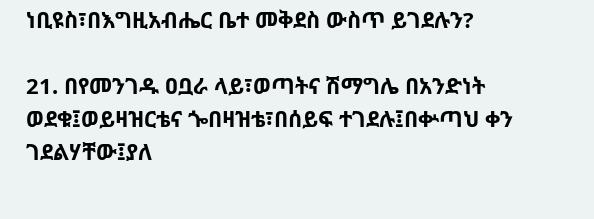ነቢዩስ፣በእግዚአብሔር ቤተ መቅደስ ውስጥ ይገደሉን?

21. በየመንገዱ ዐቧራ ላይ፣ወጣትና ሽማግሌ በአንድነት ወደቁ፤ወይዛዝርቴና ጐበዛዝቴ፣በሰይፍ ተገደሉ፤በቍጣህ ቀን ገደልሃቸው፤ያለ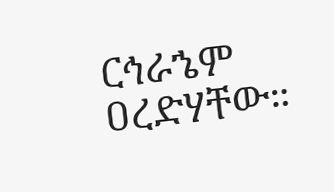ርኅራኄም ዐረድሃቸው።